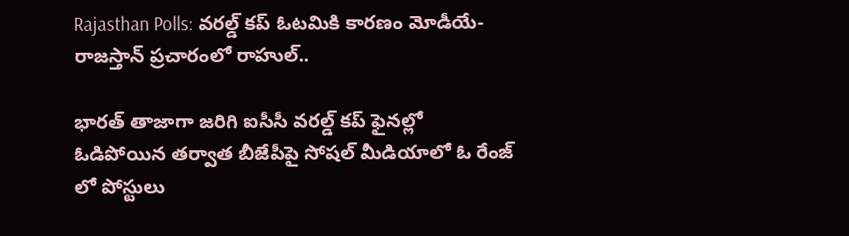Rajasthan Polls: వరల్డ్ కప్ ఓటమికి కారణం మోడీయే-రాజస్తాన్ ప్రచారంలో రాహుల్..

భారత్ తాజాగా జరిగి ఐసీసీ వరల్డ్ కప్ ఫైనల్లో ఓడిపోయిన తర్వాత బీజేపీపై సోషల్ మీడియాలో ఓ రేంజ్ లో పోస్టులు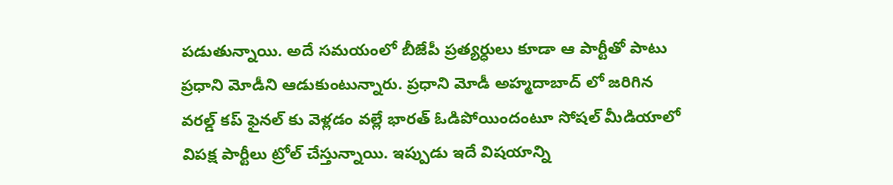పడుతున్నాయి. అదే సమయంలో బీజేపీ ప్రత్యర్ధులు కూడా ఆ పార్టీతో పాటు ప్రధాని మోడీని ఆడుకుంటున్నారు. ప్రధాని మోడీ అహ్మదాబాద్ లో జరిగిన వరల్డ్ కప్ ఫైనల్ కు వెళ్లడం వల్లే భారత్ ఓడిపోయిందంటూ సోషల్ మీడియాలో విపక్ష పార్టీలు ట్రోల్ చేస్తున్నాయి. ఇప్పుడు ఇదే విషయాన్ని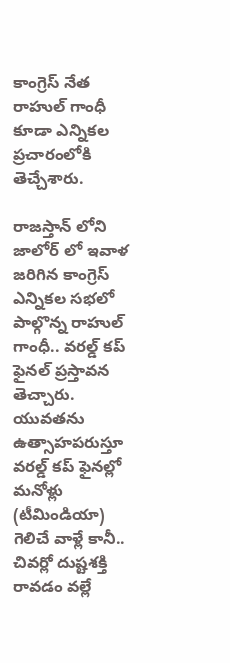కాంగ్రెస్ నేత రాహుల్ గాంధీ కూడా ఎన్నికల ప్రచారంలోకి తెచ్చేశారు.

రాజస్తాన్ లోని జాలోర్ లో ఇవాళ జరిగిన కాంగ్రెస్ ఎన్నికల సభలో పాల్గొన్న రాహుల్ గాంధీ.. వరల్డ్ కప్ ఫైనల్ ప్రస్తావన తెచ్చారు. యువతను ఉత్సాహపరుస్తూ వరల్డ్ కప్ ఫైనల్లో మనోళ్లు (టీమిండియా) గెలిచే వాళ్లే కానీ.. చివర్లో దుష్టశక్తి రావడం వల్లే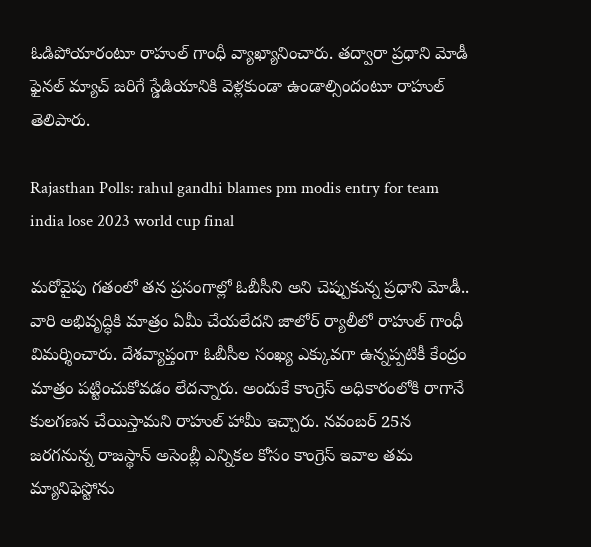ఓడిపోయారంటూ రాహుల్ గాంధీ వ్యాఖ్యానించారు. తద్వారా ప్రధాని మోడీ ఫైనల్ మ్యాచ్ జరిగే స్డేడియానికి వెళ్లకుండా ఉండాల్సిందంటూ రాహుల్ తెలిపారు.

Rajasthan Polls: rahul gandhi blames pm modis entry for team india lose 2023 world cup final

మరోవైపు గతంలో తన ప్రసంగాల్లో ఓబీసీని అని చెప్పుకున్న ప్రధాని మోడీ.. వారి అభివృద్ధికి మాత్రం ఏమీ చేయలేదని జాలోర్ ర్యాలీలో రాహుల్ గాంధీ విమర్శించారు. దేశవ్యాప్తంగా ఓబీసీల సంఖ్య ఎక్కువగా ఉన్నప్పటికీ కేంద్రం మాత్రం పట్టించుకోవడం లేదన్నారు. అందుకే కాంగ్రెస్ అధికారంలోకి రాగానే కులగణన చేయిస్తామని రాహుల్ హామీ ఇచ్చారు. నవంబర్ 25న జరగనున్న రాజస్థాన్ అసెంబ్లీ ఎన్నికల కోసం కాంగ్రెస్ ఇవాల తమ మ్యానిఫెస్టోను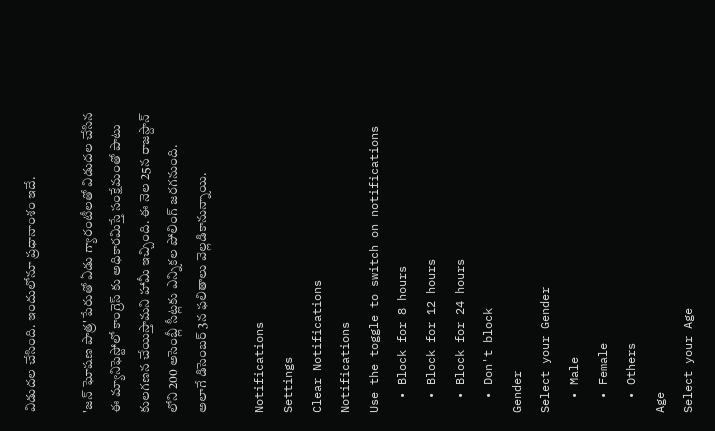విడుదల చేసింది. ఇందులోనూ ప్రధానాంశం ఇదే.

'జన్ ఘోషణ పాత్ర' పేరుతో ఏడు గ్యారంటీలతో విడుదల చేసిన ఈ మ్యానిఫెస్టోలో కాంగ్రెస్ కు అధికారమిస్తే సంక్షేమంతో పాటు కులగణన చేయిస్తామని హామీ ఇచ్చింది. ఈ నెల 25న రాజస్దాన్ లోని 200 అసెంబ్లీ సీట్లకు ఎన్నికల పోలింగ్ జరగనుంది. అలాగే డిసెంబర్ 3న ఫలితాలు వెల్లడికానున్నాయి.

Notifications
Settings
Clear Notifications
Notifications
Use the toggle to switch on notifications
  • Block for 8 hours
  • Block for 12 hours
  • Block for 24 hours
  • Don't block
Gender
Select your Gender
  • Male
  • Female
  • Others
Age
Select your Age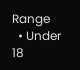Range
  • Under 18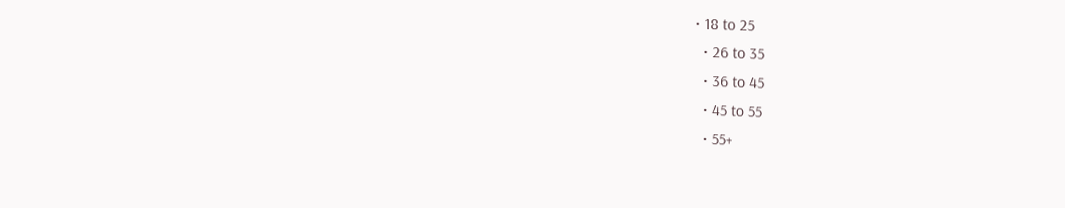• 18 to 25
  • 26 to 35
  • 36 to 45
  • 45 to 55
  • 55+